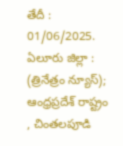తేదీ : 01/06/2025. ఏలూరు జిల్లా : (త్రినేత్రం న్యూస్); ఆంధ్రప్రదేశ్ రాష్ట్రం , చింతలపూడి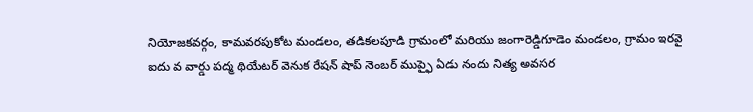నియోజకవర్గం, కామవరపుకోట మండలం, తడికలపూడి గ్రామంలో మరియు జంగారెడ్డిగూడెం మండలం, గ్రామం ఇరవై ఐదు వ వార్డు పద్మ థియేటర్ వెనుక రేషన్ షాప్ నెంబర్ ముప్ఫై ఏడు నందు నిత్య అవసర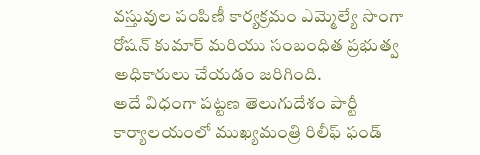వస్తువుల పంపిణీ కార్యక్రమం ఎమ్మెల్యే సొంగా రోషన్ కుమార్ మరియు సంబంధిత ప్రభుత్వ అధికారులు చేయడం జరిగింది.
అదే విధంగా పట్టణ తెలుగుదేశం పార్టీ కార్యాలయంలో ముఖ్యమంత్రి రిలీఫ్ ఫండ్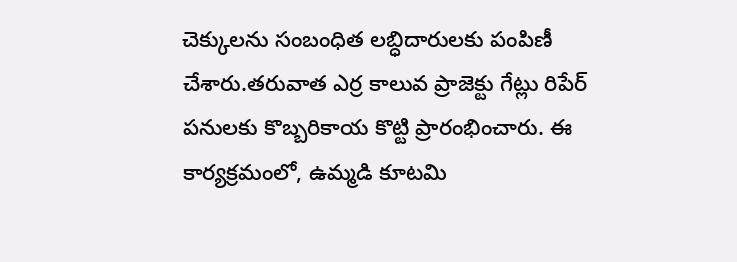చెక్కులను సంబంధిత లబ్ధిదారులకు పంపిణీ చేశారు.తరువాత ఎర్ర కాలువ ప్రాజెక్టు గేట్లు రిపేర్ పనులకు కొబ్బరికాయ కొట్టి ప్రారంభించారు. ఈ కార్యక్రమంలో, ఉమ్మడి కూటమి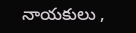నాయకులు ,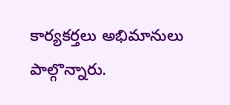కార్యకర్తలు అభిమానులు పాల్గొన్నారు.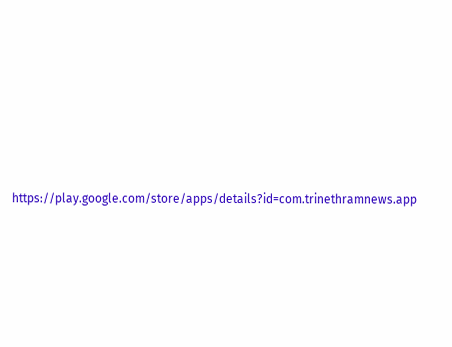https://play.google.com/store/apps/details?id=com.trinethramnews.app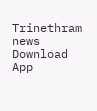Trinethram news
Download App